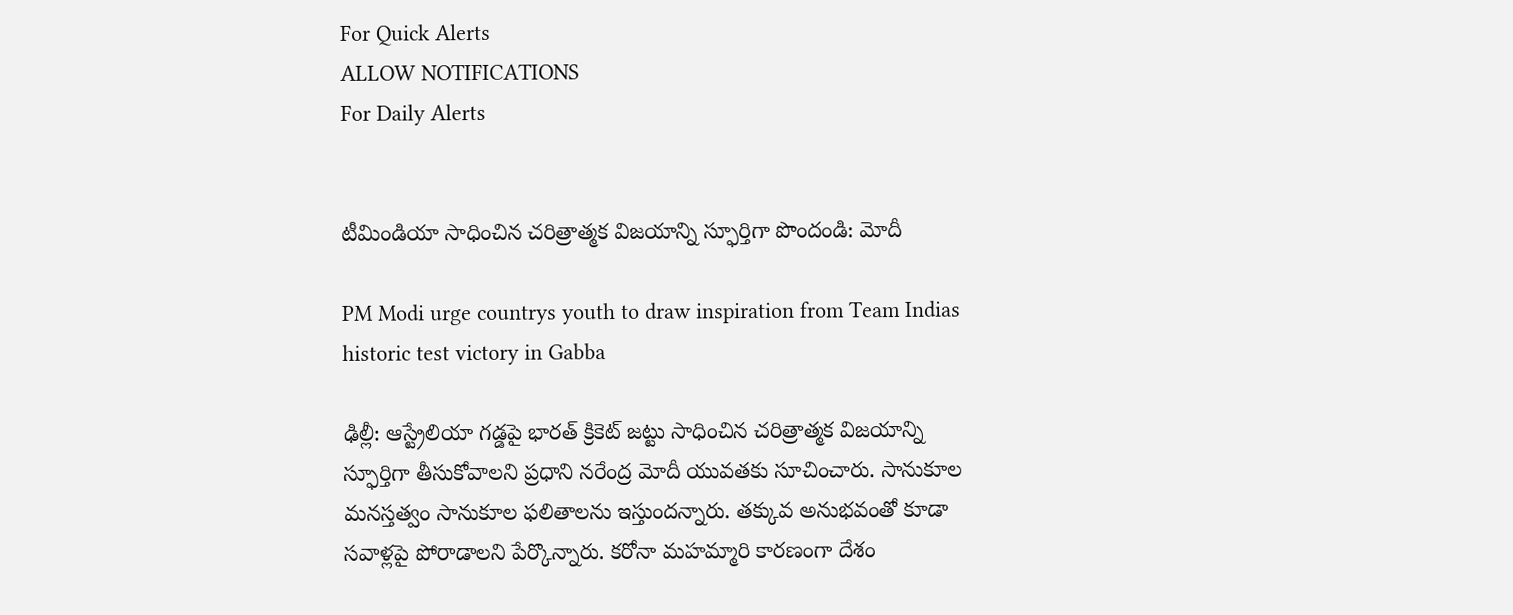For Quick Alerts
ALLOW NOTIFICATIONS
For Daily Alerts


టీమిండియా సాధించిన చరిత్రాత్మక విజయాన్ని స్ఫూర్తిగా పొందండి: మోదీ

PM Modi urge countrys youth to draw inspiration from Team Indias historic test victory in Gabba

ఢిల్లీ: ఆస్ట్రేలియా గడ్డపై భారత్ క్రికెట్ జట్టు సాధించిన చరిత్రాత్మక విజయాన్ని స్ఫూర్తిగా తీసుకోవాలని ప్రధాని నరేంద్ర మోదీ యువతకు సూచించారు. సానుకూల మనస్తత్వం సానుకూల ఫలితాలను ఇస్తుందన్నారు. తక్కువ అనుభవంతో కూడా సవాళ్లపై పోరాడాలని పేర్కొన్నారు. కరోనా మహమ్మారి కారణంగా దేశం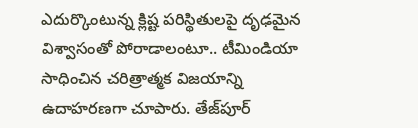ఎదుర్కొంటున్న క్లిష్ట పరిస్థితులపై దృఢమైన విశ్వాసంతో పోరాడాలంటూ.. టీమిండియా సాధించిన చరిత్రాత్మక విజయాన్ని ఉదాహరణగా చూపారు. తేజ్‌పూర్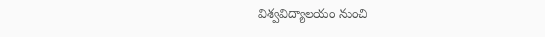విశ్వవిద్యాలయం నుంచి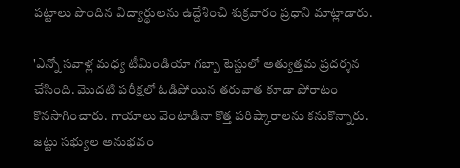పట్టాలు పొందిన విద్యార్థులను ఉద్దేశించి శుక్రవారం ప్రధాని మాట్లాడారు.

'ఎన్నో సవాళ్ల మధ్య టీమిండియా గబ్బా టెస్టులో అత్యుత్తమ ప్రదర్శన చేసింది. మొదటి పరీక్షలో ఓడిపోయిన తరువాత కూడా పోరాటం కొనసాగించారు. గాయాలు వెంటాడినా కొత్త పరిష్కారాలను కనుకొన్నారు. జట్టు సభ్యుల అనుభవం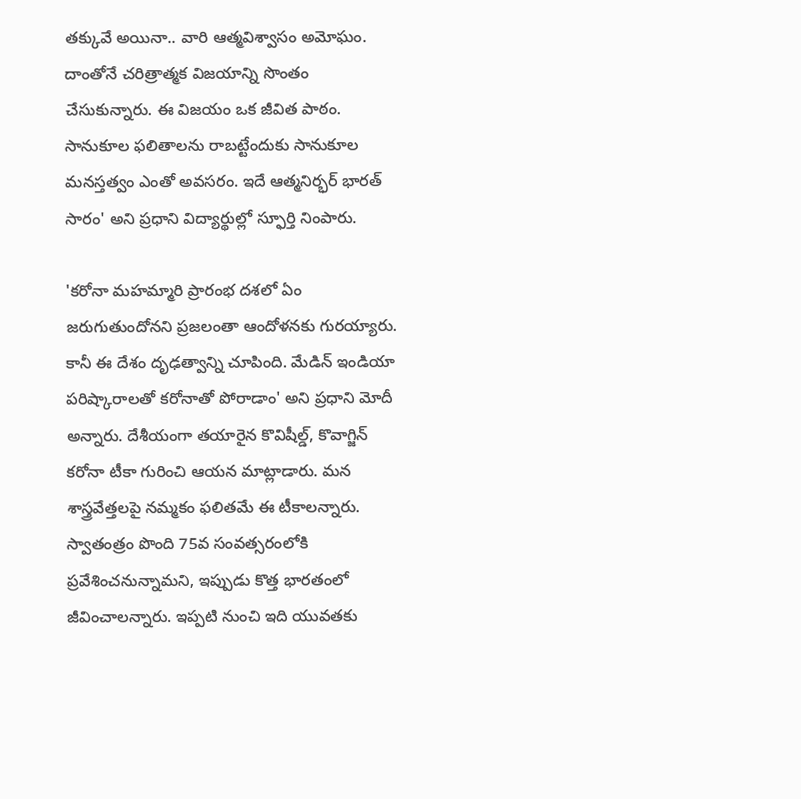తక్కువే అయినా.. వారి ఆత్మవిశ్వాసం అమోఘం. దాంతోనే చరిత్రాత్మక విజయాన్ని సొంతం చేసుకున్నారు. ఈ విజయం ఒక జీవిత పాఠం. సానుకూల ఫలితాలను రాబట్టేందుకు సానుకూల మనస్తత్వం ఎంతో అవసరం. ఇదే ఆత్మనిర్భర్ భారత్ సారం' అని ప్రధాని విద్యార్థుల్లో స్ఫూర్తి నింపారు.

'కరోనా మహమ్మారి ప్రారంభ దశలో ఏం జరుగుతుందోనని ప్రజలంతా ఆందోళనకు గురయ్యారు. కానీ ఈ దేశం దృఢత్వాన్ని చూపింది. మేడిన్‌ ఇండియా పరిష్కారాలతో కరోనా‌తో పోరాడాం' అని ప్రధాని మోదీ అన్నారు. దేశీయంగా తయారైన కొవిషీల్డ్, కొవాగ్జిన్ కరోనా టీకా గురించి ఆయన మాట్లాడారు. మన శాస్త్రవేత్తలపై నమ్మకం ఫలితమే ఈ టీకాలన్నారు. స్వాతంత్రం పొంది 75వ సంవత్సరంలోకి ప్రవేశించనున్నామని, ఇప్పుడు కొత్త భారతంలో జీవించాలన్నారు. ఇప్పటి నుంచి ఇది యువతకు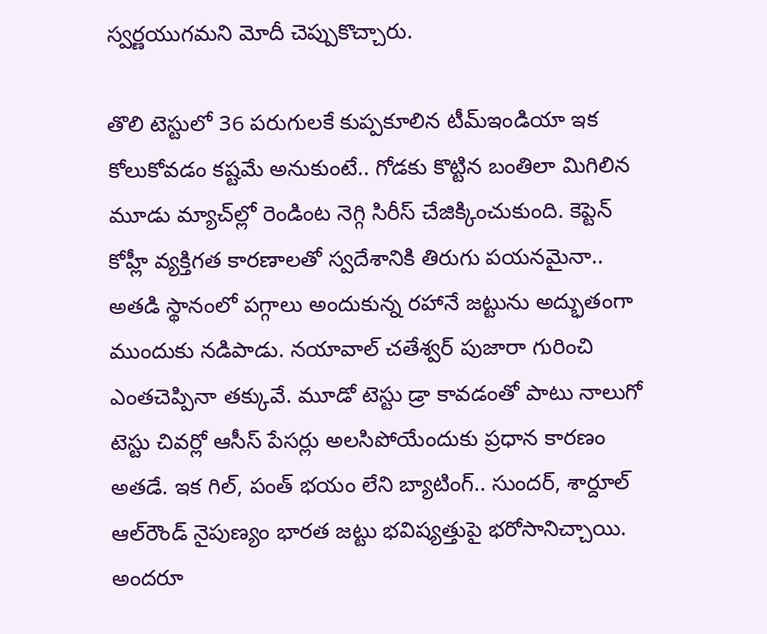స్వర్ణయుగమని మోదీ చెప్పుకొచ్చారు.

తొలి టెస్టులో 36 పరుగులకే కుప్పకూలిన టీమ్‌ఇండియా ఇక కోలుకోవడం కష్టమే అనుకుంటే.. గోడకు కొట్టిన బంతిలా మిగిలిన మూడు మ్యాచ్‌ల్లో రెండింట నెగ్గి సిరీస్‌ చేజిక్కించుకుంది. కెప్టెన్‌ కోహ్లీ వ్యక్తిగత కారణాలతో స్వదేశానికి తిరుగు పయనమైనా.. అతడి స్థానంలో పగ్గాలు అందుకున్న రహానే జట్టును అద్భుతంగా ముందుకు నడిపాడు. నయావాల్‌ చతేశ్వర్‌ పుజారా గురించి ఎంతచెప్పినా తక్కువే. మూడో టెస్టు డ్రా కావడంతో పాటు నాలుగో టెస్టు చివర్లో ఆసీస్‌ పేసర్లు అలసిపోయేందుకు ప్రధాన కారణం అతడే. ఇక గిల్‌, పంత్‌ భయం లేని బ్యాటింగ్‌.. సుందర్‌, శార్దూల్‌ ఆల్‌రౌండ్‌ నైపుణ్యం భారత జట్టు భవిష్యత్తుపై భరోసానిచ్చాయి. అందరూ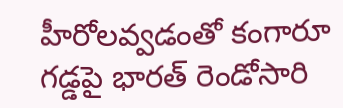హీరోలవ్వడంతో కంగారూ గడ్డపై భారత్ రెండోసారి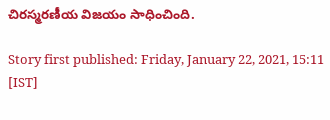చిరస్మరణీయ విజయం సాధించింది.

Story first published: Friday, January 22, 2021, 15:11 [IST]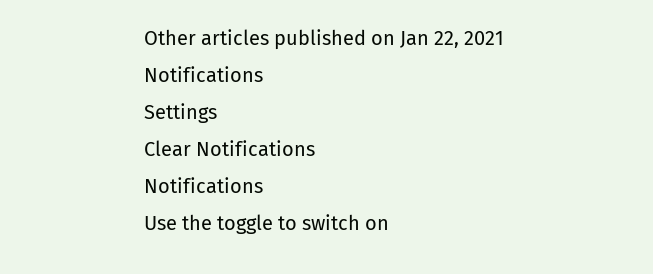Other articles published on Jan 22, 2021
Notifications
Settings
Clear Notifications
Notifications
Use the toggle to switch on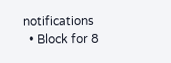notifications
  • Block for 8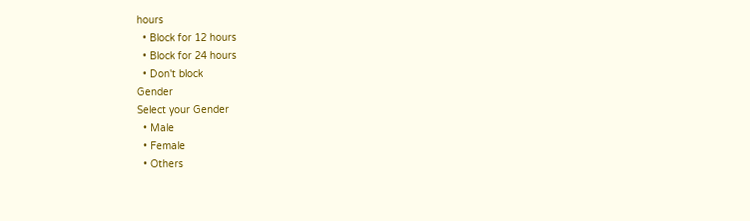hours
  • Block for 12 hours
  • Block for 24 hours
  • Don't block
Gender
Select your Gender
  • Male
  • Female
  • Others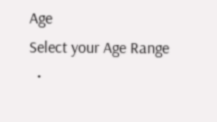Age
Select your Age Range
  •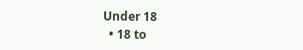Under 18
  • 18 to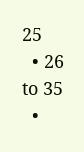25
  • 26 to 35
  •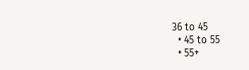36 to 45
  • 45 to 55
  • 55+